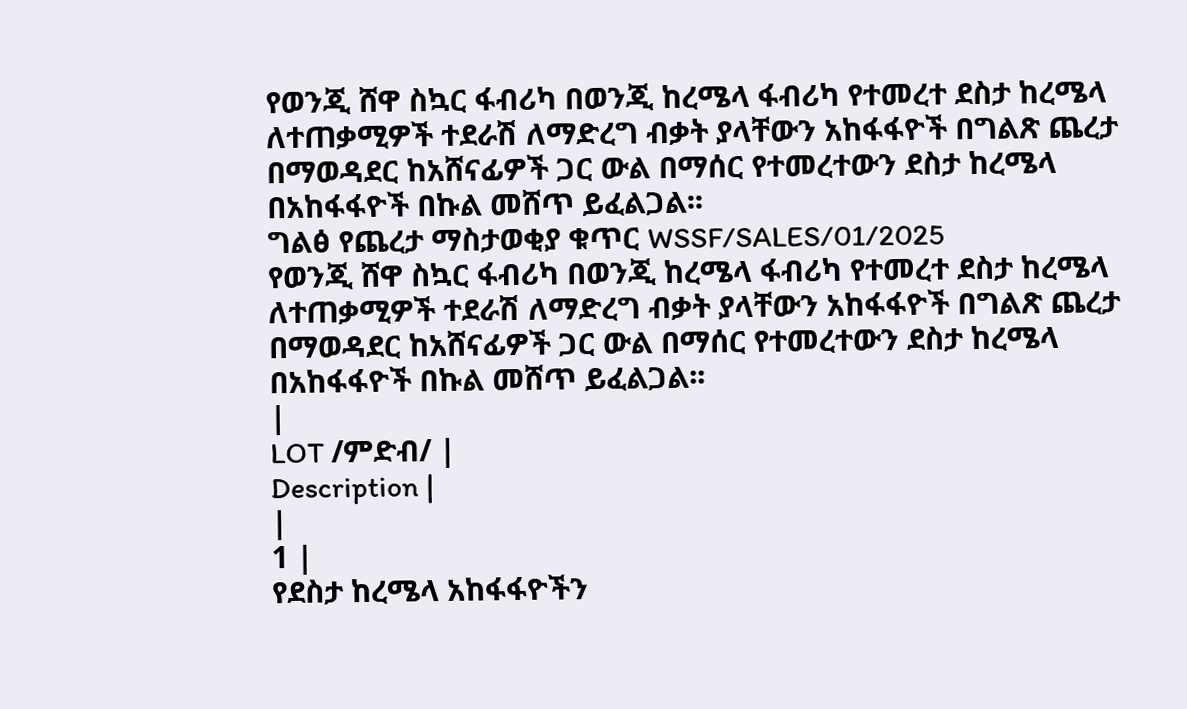የወንጂ ሸዋ ስኳር ፋብሪካ በወንጂ ከረሜላ ፋብሪካ የተመረተ ደስታ ከረሜላ ለተጠቃሚዎች ተደራሽ ለማድረግ ብቃት ያላቸውን አከፋፋዮች በግልጽ ጨረታ በማወዳደር ከአሸናፊዎች ጋር ውል በማሰር የተመረተውን ደስታ ከረሜላ በአከፋፋዮች በኩል መሸጥ ይፈልጋል፡፡
ግልፅ የጨረታ ማስታወቂያ ቁጥር WSSF/SALES/01/2025
የወንጂ ሸዋ ስኳር ፋብሪካ በወንጂ ከረሜላ ፋብሪካ የተመረተ ደስታ ከረሜላ ለተጠቃሚዎች ተደራሽ ለማድረግ ብቃት ያላቸውን አከፋፋዮች በግልጽ ጨረታ በማወዳደር ከአሸናፊዎች ጋር ውል በማሰር የተመረተውን ደስታ ከረሜላ በአከፋፋዮች በኩል መሸጥ ይፈልጋል፡፡
|
LOT /ምድብ/ |
Description |
|
1 |
የደስታ ከረሜላ አከፋፋዮችን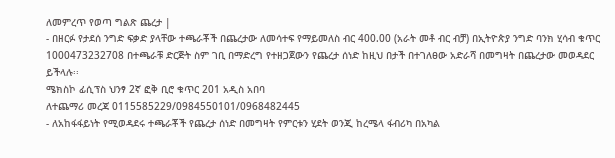ለመምረጥ የወጣ ግልጽ ጨረታ |
- በዘርፉ የታደሰ ንግድ ፍቃድ ያላቸው ተጫራቾች በጨረታው ለመሳተፍ የማይመለስ ብር 400.00 (አራት መቶ ብር ብቻ) በኢትዮጵያ ንግድ ባንክ ሂሳብ ቁጥር 1000473232708 በተጫራቹ ድርጅት ስም ገቢ በማድረግ የተዘጋጀውን የጨረታ ሰነድ ከዚህ በታች በተገለፀው አድራሻ በመግዛት በጨረታው መወዳደር ይችላሉ፡፡
ሜክስኮ ፊሲፕስ ህንፃ 2ኛ ፎቅ ቢሮ ቁጥር 201 አዲስ አበባ
ለተጨማሪ መረጃ 0115585229/0984550101/0968482445
- ለአከፋፋይነት የሚወዳደሩ ተጫራቾች የጨረታ ሰነድ በመግዛት የምርቱን ሂደት ወንጂ ከረሜላ ፋብሪካ በአካል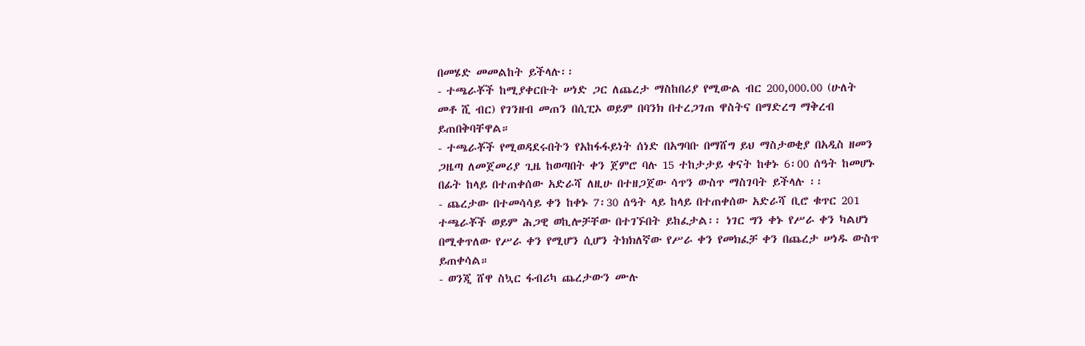በመሄድ መመልከት ይችላሉ፡፡
- ተጫራቾች ከሚያቀርቡት ሠነድ ጋር ለጨረታ ማስከበሪያ የሚውል ብር 200,000.00 (ሁለት መቶ ሺ ብር) የገንዘብ መጠን በሲፒኦ ወይም በባንክ በተረጋገጠ ዋስትና በማድረግ ማቅረብ ይጠበቅባቸዋል።
- ተጫራቾች የሚወዳደሩበትን የአከፋፋይነት ሰነድ በአግባቡ በማሸግ ይህ ማስታወቂያ በአዲስ ዘመን ጋዜጣ ለመጀመሪያ ጊዜ ከወጣበት ቀን ጀምሮ ባሉ 15 ተከታታይ ቀናት ከቀኑ 6፡00 ሰዓት ከመሆኑ በፊት ከላይ በተጠቀሰው አድራሻ ለዚሁ በተዘጋጀው ሳጥን ውስጥ ማስገባት ይችላሉ ፡፡
- ጨረታው በተመሳሳይ ቀን ከቀኑ 7፡30 ሰዓት ላይ ከላይ በተጠቀሰው አድራሻ ቢሮ ቁጥር 201 ተጫራቾች ወይም ሕጋዊ ወኪሎቻቸው በተገኙበት ይከፈታል፡፡ ነገር ግን ቀኑ የሥራ ቀን ካልሆነ በሚቀጥለው የሥራ ቀን የሚሆን ሲሆን ትክክለኛው የሥራ ቀን የመክፈቻ ቀን በጨረታ ሠነዱ ውስጥ ይጠቀሳል።
- ወንጂ ሸዋ ስኳር ፋብሪካ ጨረታውን ሙሉ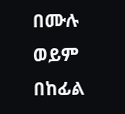በሙሉ ወይም በከፊል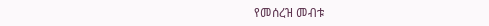የመሰረዝ መብቱ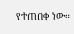የተጠበቀ ነው።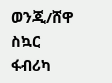ወንጂ/ሸዋ ስኳር ፋብሪካ